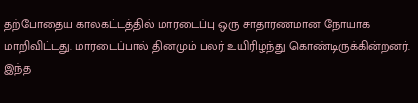தற்போதைய காலகட்டத்தில் மாரடைப்பு ஒரு சாதாரணமான நோயாக மாறிவிட்டது. மாரடைப்பால் தினமும் பலர் உயிரிழந்து கொண்டிருக்கின்றனர். இந்த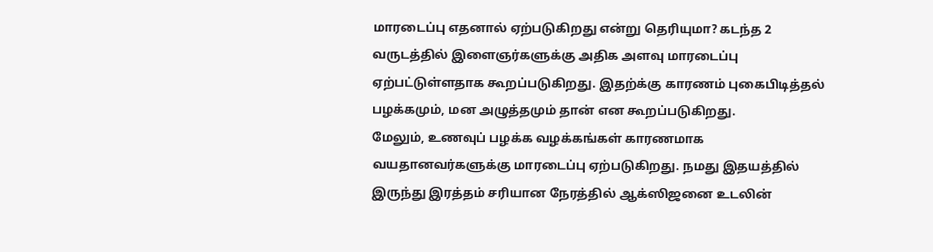மாரடைப்பு எதனால் ஏற்படுகிறது என்று தெரியுமா? கடந்த 2 வருடத்தில் இளைஞர்களுக்கு அதிக அளவு மாரடைப்பு ஏற்பட்டுள்ளதாக கூறப்படுகிறது. இதற்க்கு காரணம் புகைபிடித்தல் பழக்கமும், மன அழுத்தமும் தான் என கூறப்படுகிறது.
மேலும், உணவுப் பழக்க வழக்கங்கள் காரணமாக வயதானவர்களுக்கு மாரடைப்பு ஏற்படுகிறது. நமது இதயத்தில் இருந்து இரத்தம் சரியான நேரத்தில் ஆக்ஸிஜனை உடலின்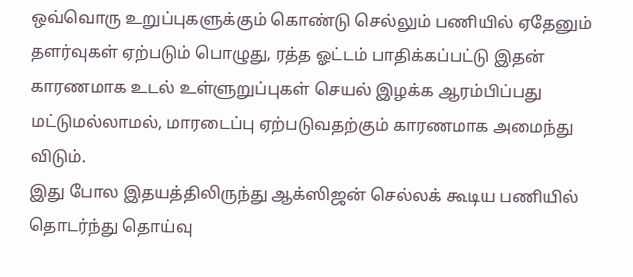ஒவ்வொரு உறுப்புகளுக்கும் கொண்டு செல்லும் பணியில் ஏதேனும் தளர்வுகள் ஏற்படும் பொழுது, ரத்த ஓட்டம் பாதிக்கப்பட்டு இதன் காரணமாக உடல் உள்ளுறுப்புகள் செயல் இழக்க ஆரம்பிப்பது மட்டுமல்லாமல், மாரடைப்பு ஏற்படுவதற்கும் காரணமாக அமைந்து விடும்.
இது போல இதயத்திலிருந்து ஆக்ஸிஜன் செல்லக் கூடிய பணியில் தொடர்ந்து தொய்வு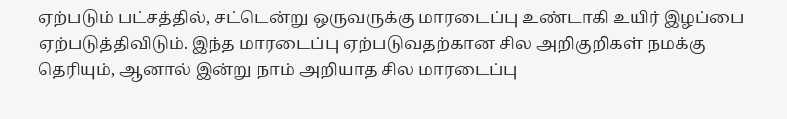ஏற்படும் பட்சத்தில், சட்டென்று ஒருவருக்கு மாரடைப்பு உண்டாகி உயிர் இழப்பை ஏற்படுத்திவிடும். இந்த மாரடைப்பு ஏற்படுவதற்கான சில அறிகுறிகள் நமக்கு தெரியும், ஆனால் இன்று நாம் அறியாத சில மாரடைப்பு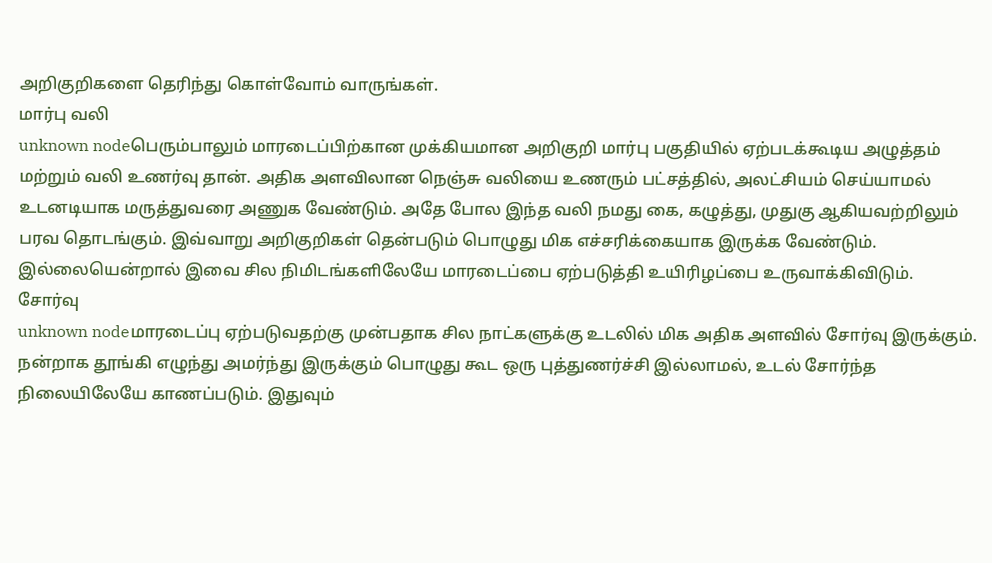அறிகுறிகளை தெரிந்து கொள்வோம் வாருங்கள்.
மார்பு வலி
unknown nodeபெரும்பாலும் மாரடைப்பிற்கான முக்கியமான அறிகுறி மார்பு பகுதியில் ஏற்படக்கூடிய அழுத்தம் மற்றும் வலி உணர்வு தான். அதிக அளவிலான நெஞ்சு வலியை உணரும் பட்சத்தில், அலட்சியம் செய்யாமல் உடனடியாக மருத்துவரை அணுக வேண்டும். அதே போல இந்த வலி நமது கை, கழுத்து, முதுகு ஆகியவற்றிலும் பரவ தொடங்கும். இவ்வாறு அறிகுறிகள் தென்படும் பொழுது மிக எச்சரிக்கையாக இருக்க வேண்டும். இல்லையென்றால் இவை சில நிமிடங்களிலேயே மாரடைப்பை ஏற்படுத்தி உயிரிழப்பை உருவாக்கிவிடும்.
சோர்வு
unknown nodeமாரடைப்பு ஏற்படுவதற்கு முன்பதாக சில நாட்களுக்கு உடலில் மிக அதிக அளவில் சோர்வு இருக்கும். நன்றாக தூங்கி எழுந்து அமர்ந்து இருக்கும் பொழுது கூட ஒரு புத்துணர்ச்சி இல்லாமல், உடல் சோர்ந்த நிலையிலேயே காணப்படும். இதுவும்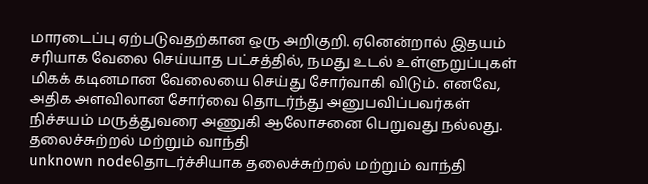மாரடைப்பு ஏற்படுவதற்கான ஒரு அறிகுறி. ஏனென்றால் இதயம் சரியாக வேலை செய்யாத பட்சத்தில், நமது உடல் உள்ளுறுப்புகள் மிகக் கடினமான வேலையை செய்து சோர்வாகி விடும். எனவே, அதிக அளவிலான சோர்வை தொடர்ந்து அனுபவிப்பவர்கள் நிச்சயம் மருத்துவரை அணுகி ஆலோசனை பெறுவது நல்லது.
தலைச்சுற்றல் மற்றும் வாந்தி
unknown nodeதொடர்ச்சியாக தலைச்சுற்றல் மற்றும் வாந்தி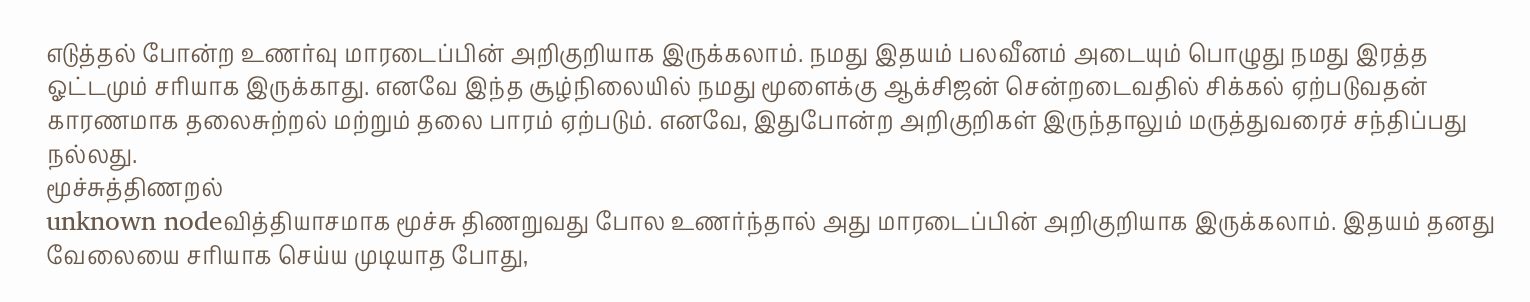எடுத்தல் போன்ற உணர்வு மாரடைப்பின் அறிகுறியாக இருக்கலாம். நமது இதயம் பலவீனம் அடையும் பொழுது நமது இரத்த ஓட்டமும் சரியாக இருக்காது. எனவே இந்த சூழ்நிலையில் நமது மூளைக்கு ஆக்சிஜன் சென்றடைவதில் சிக்கல் ஏற்படுவதன் காரணமாக தலைசுற்றல் மற்றும் தலை பாரம் ஏற்படும். எனவே, இதுபோன்ற அறிகுறிகள் இருந்தாலும் மருத்துவரைச் சந்திப்பது நல்லது.
மூச்சுத்திணறல்
unknown nodeவித்தியாசமாக மூச்சு திணறுவது போல உணர்ந்தால் அது மாரடைப்பின் அறிகுறியாக இருக்கலாம். இதயம் தனது வேலையை சரியாக செய்ய முடியாத போது,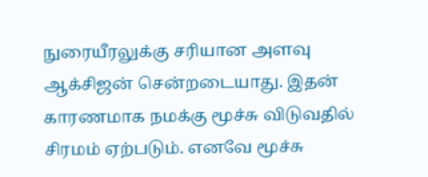நுரையீரலுக்கு சரியான அளவு ஆக்சிஜன் சென்றடையாது. இதன் காரணமாக நமக்கு மூச்சு விடுவதில் சிரமம் ஏற்படும். எனவே மூச்சு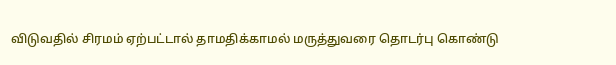விடுவதில் சிரமம் ஏற்பட்டால் தாமதிக்காமல் மருத்துவரை தொடர்பு கொண்டு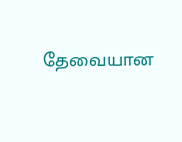தேவையான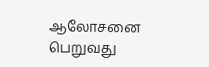ஆலோசனை பெறுவது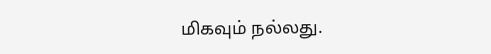மிகவும் நல்லது.